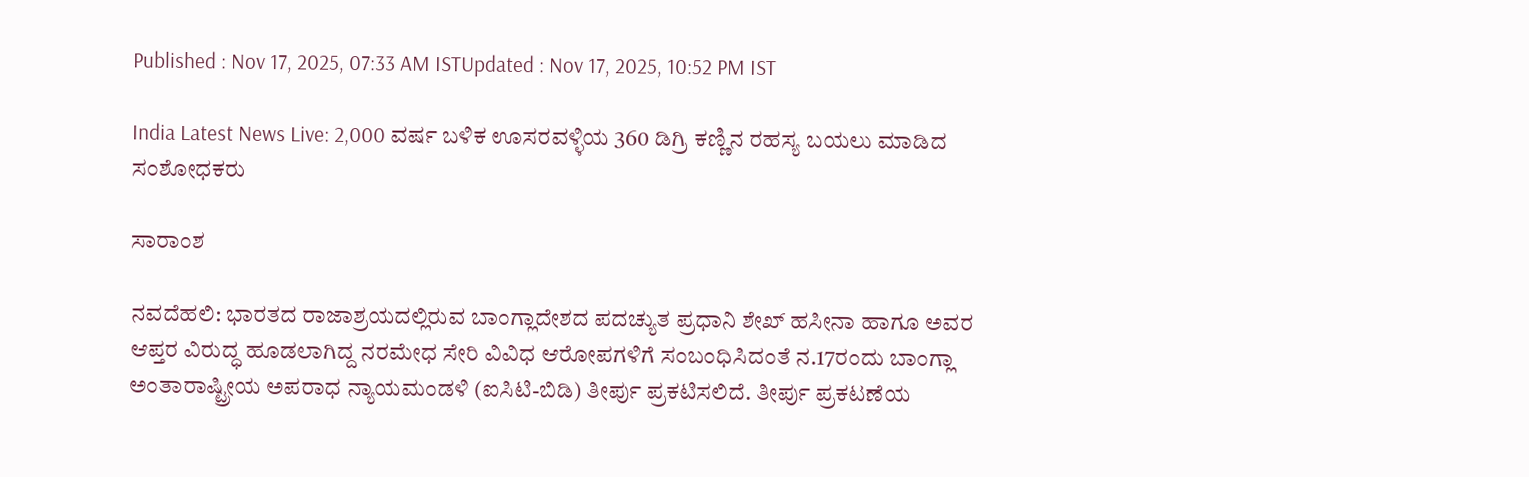Published : Nov 17, 2025, 07:33 AM ISTUpdated : Nov 17, 2025, 10:52 PM IST

India Latest News Live: 2,000 ವರ್ಷ ಬಳಿಕ ಊಸರವಳ್ಳಿಯ 360 ಡಿಗ್ರಿ ಕಣ್ಣಿನ ರಹಸ್ಯ ಬಯಲು ಮಾಡಿದ ಸಂಶೋಧಕರು

ಸಾರಾಂಶ

ನವದೆಹಲಿ: ಭಾರತದ ರಾಜಾಶ್ರಯದಲ್ಲಿರುವ ಬಾಂಗ್ಲಾದೇಶದ ಪದಚ್ಯುತ ಪ್ರಧಾನಿ ಶೇಖ್‌ ಹಸೀನಾ ಹಾಗೂ ಅವರ ಆಪ್ತರ ವಿರುದ್ಧ ಹೂಡಲಾಗಿದ್ದ ನರಮೇಧ ಸೇರಿ ವಿವಿಧ ಆರೋಪಗಳಿಗೆ ಸಂಬಂಧಿಸಿದಂತೆ ನ.17ರಂದು ಬಾಂಗ್ಲಾ ಅಂತಾರಾಷ್ಟ್ರೀಯ ಅಪರಾಧ ನ್ಯಾಯಮಂಡಳಿ (ಐಸಿಟಿ-ಬಿಡಿ) ತೀರ್ಪು ಪ್ರಕಟಿಸಲಿದೆ. ತೀರ್ಪು ಪ್ರಕಟಣೆಯ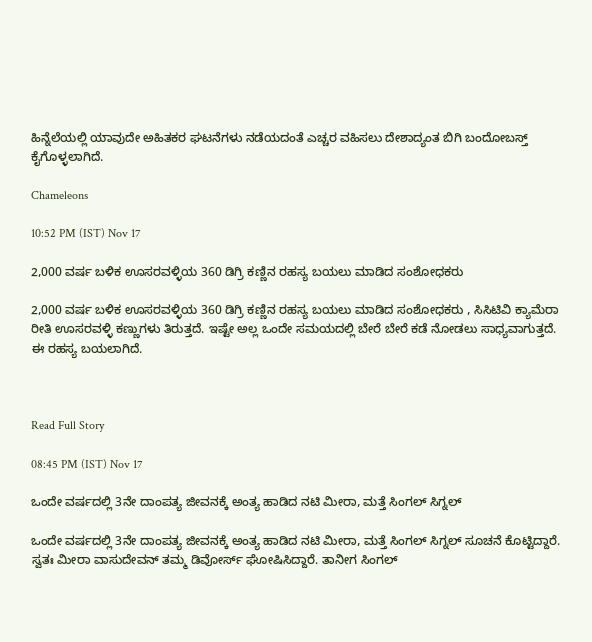ಹಿನ್ನೆಲೆಯಲ್ಲಿ ಯಾವುದೇ ಅಹಿತಕರ ಘಟನೆಗಳು ನಡೆಯದಂತೆ ಎಚ್ಚರ ವಹಿಸಲು ದೇಶಾದ್ಯಂತ ಬಿಗಿ ಬಂದೋಬಸ್ತ್ ಕೈಗೊಳ್ಳಲಾಗಿದೆ.

Chameleons

10:52 PM (IST) Nov 17

2,000 ವರ್ಷ ಬಳಿಕ ಊಸರವಳ್ಳಿಯ 360 ಡಿಗ್ರಿ ಕಣ್ಣಿನ ರಹಸ್ಯ ಬಯಲು ಮಾಡಿದ ಸಂಶೋಧಕರು

2,000 ವರ್ಷ ಬಳಿಕ ಊಸರವಳ್ಳಿಯ 360 ಡಿಗ್ರಿ ಕಣ್ಣಿನ ರಹಸ್ಯ ಬಯಲು ಮಾಡಿದ ಸಂಶೋಧಕರು , ಸಿಸಿಟಿವಿ ಕ್ಯಾಮೆರಾ ರೀತಿ ಊಸರವಳ್ಳಿ ಕಣ್ಣುಗಳು ತಿರುತ್ತದೆ. ಇಷ್ಟೇ ಅಲ್ಲ ಒಂದೇ ಸಮಯದಲ್ಲಿ ಬೇರೆ ಬೇರೆ ಕಡೆ ನೋಡಲು ಸಾಧ್ಯವಾಗುತ್ತದೆ. ಈ ರಹಸ್ಯ ಬಯಲಾಗಿದೆ.



Read Full Story

08:45 PM (IST) Nov 17

ಒಂದೇ ವರ್ಷದಲ್ಲಿ 3ನೇ ದಾಂಪತ್ಯ ಜೀವನಕ್ಕೆ ಅಂತ್ಯ ಹಾಡಿದ ನಟಿ ಮೀರಾ, ಮತ್ತೆ ಸಿಂಗಲ್ ಸಿಗ್ನಲ್

ಒಂದೇ ವರ್ಷದಲ್ಲಿ 3ನೇ ದಾಂಪತ್ಯ ಜೀವನಕ್ಕೆ ಅಂತ್ಯ ಹಾಡಿದ ನಟಿ ಮೀರಾ, ಮತ್ತೆ ಸಿಂಗಲ್ ಸಿಗ್ನಲ್ ಸೂಚನೆ ಕೊಟ್ಟಿದ್ದಾರೆ. ಸ್ವತಃ ಮೀರಾ ವಾಸುದೇವನ್ ತಮ್ಮ ಡಿವೋರ್ಸ್ ಘೋಷಿಸಿದ್ದಾರೆ. ತಾನೀಗ ಸಿಂಗಲ್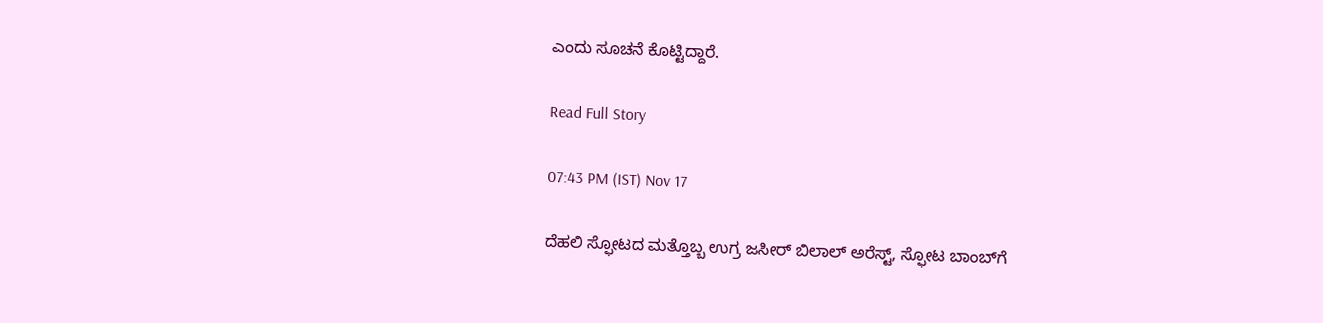ಎಂದು ಸೂಚನೆ ಕೊಟ್ಟಿದ್ದಾರೆ.

Read Full Story

07:43 PM (IST) Nov 17

ದೆಹಲಿ ಸ್ಫೋಟದ ಮತ್ತೊಬ್ಬ ಉಗ್ರ ಜಸೀರ್ ಬಿಲಾಲ್ ಅರೆಸ್ಟ್, ಸ್ಫೋಟ ಬಾಂಬ್‌ಗೆ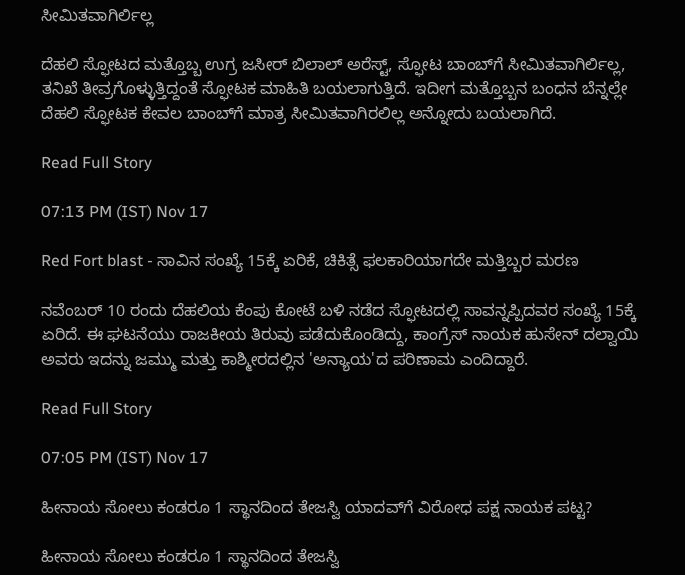ಸೀಮಿತವಾಗಿರ್ಲಿಲ್ಲ

ದೆಹಲಿ ಸ್ಫೋಟದ ಮತ್ತೊಬ್ಬ ಉಗ್ರ ಜಸೀರ್ ಬಿಲಾಲ್ ಅರೆಸ್ಟ್, ಸ್ಫೋಟ ಬಾಂಬ್‌ಗೆ ಸೀಮಿತವಾಗಿರ್ಲಿಲ್ಲ, ತನಿಖೆ ತೀವ್ರಗೊಳ್ಳುತ್ತಿದ್ದಂತೆ ಸ್ಫೋಟಕ ಮಾಹಿತಿ ಬಯಲಾಗುತ್ತಿದೆ. ಇದೀಗ ಮತ್ತೊಬ್ಬನ ಬಂಧನ ಬೆನ್ನಲ್ಲೇ ದೆಹಲಿ ಸ್ಫೋಟಕ ಕೇವಲ ಬಾಂಬ್‌ಗೆ ಮಾತ್ರ ಸೀಮಿತವಾಗಿರಲಿಲ್ಲ ಅನ್ನೋದು ಬಯಲಾಗಿದೆ.

Read Full Story

07:13 PM (IST) Nov 17

Red Fort blast - ಸಾವಿನ ಸಂಖ್ಯೆ 15ಕ್ಕೆ ಏರಿಕೆ, ಚಿಕಿತ್ಸೆ ಫಲಕಾರಿಯಾಗದೇ ಮತ್ತಿಬ್ಬರ ಮರಣ

ನವೆಂಬರ್ 10 ರಂದು ದೆಹಲಿಯ ಕೆಂಪು ಕೋಟೆ ಬಳಿ ನಡೆದ ಸ್ಫೋಟದಲ್ಲಿ ಸಾವನ್ನಪ್ಪಿದವರ ಸಂಖ್ಯೆ 15ಕ್ಕೆ ಏರಿದೆ. ಈ ಘಟನೆಯು ರಾಜಕೀಯ ತಿರುವು ಪಡೆದುಕೊಂಡಿದ್ದು, ಕಾಂಗ್ರೆಸ್ ನಾಯಕ ಹುಸೇನ್ ದಲ್ವಾಯಿ ಅವರು ಇದನ್ನು ಜಮ್ಮು ಮತ್ತು ಕಾಶ್ಮೀರದಲ್ಲಿನ 'ಅನ್ಯಾಯ'ದ ಪರಿಣಾಮ ಎಂದಿದ್ದಾರೆ.

Read Full Story

07:05 PM (IST) Nov 17

ಹೀನಾಯ ಸೋಲು ಕಂಡರೂ 1 ಸ್ಥಾನದಿಂದ ತೇಜಸ್ವಿ ಯಾದವ್‌ಗೆ ವಿರೋಧ ಪಕ್ಷ ನಾಯಕ ಪಟ್ಟ?

ಹೀನಾಯ ಸೋಲು ಕಂಡರೂ 1 ಸ್ಥಾನದಿಂದ ತೇಜಸ್ವಿ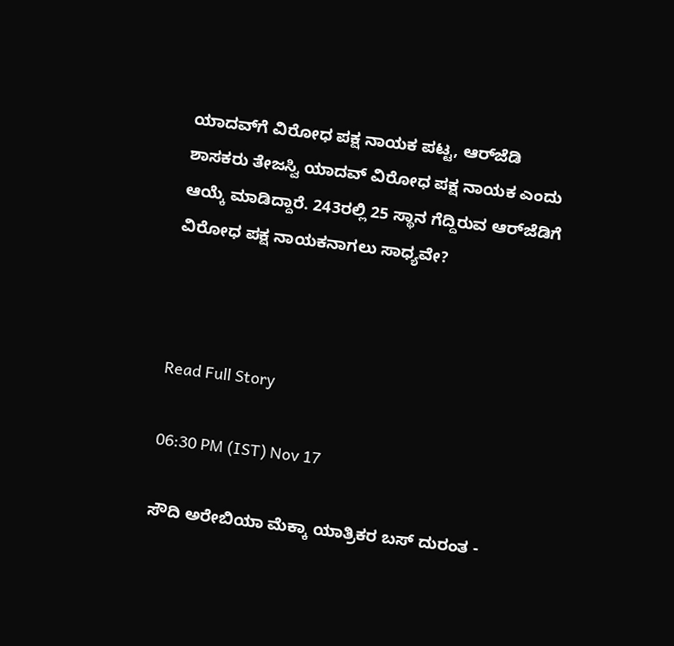ಯಾದವ್‌ಗೆ ವಿರೋಧ ಪಕ್ಷ ನಾಯಕ ಪಟ್ಟ, ಆರ್‌ಜೆಡಿ ಶಾಸಕರು ತೇಜಸ್ವಿ ಯಾದವ್ ವಿರೋಧ ಪಕ್ಷ ನಾಯಕ ಎಂದು ಆಯ್ಕೆ ಮಾಡಿದ್ದಾರೆ. 243ರಲ್ಲಿ 25 ಸ್ಥಾನ ಗೆದ್ದಿರುವ ಆರ್‌ಜೆಡಿಗೆ ವಿರೋಧ ಪಕ್ಷ ನಾಯಕನಾಗಲು ಸಾಧ್ಯವೇ?



Read Full Story

06:30 PM (IST) Nov 17

ಸೌದಿ ಅರೇಬಿಯಾ ಮೆಕ್ಕಾ ಯಾತ್ರಿಕರ ಬಸ್ ದುರಂತ -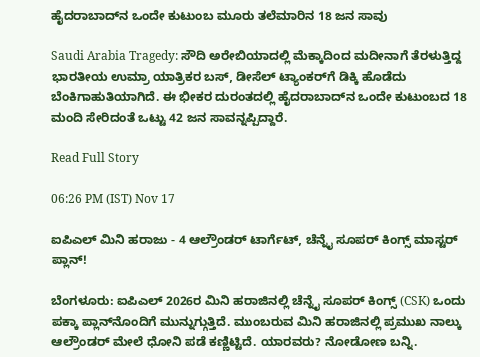ಹೈದರಾಬಾದ್‌ನ ಒಂದೇ ಕುಟುಂಬ ಮೂರು ತಲೆಮಾರಿನ 18 ಜನ ಸಾವು

Saudi Arabia Tragedy: ಸೌದಿ ಅರೇಬಿಯಾದಲ್ಲಿ ಮೆಕ್ಕಾದಿಂದ ಮದೀನಾಗೆ ತೆರಳುತ್ತಿದ್ದ ಭಾರತೀಯ ಉಮ್ರಾ ಯಾತ್ರಿಕರ ಬಸ್, ಡೀಸೆಲ್ ಟ್ಯಾಂಕರ್‌ಗೆ ಡಿಕ್ಕಿ ಹೊಡೆದು ಬೆಂಕಿಗಾಹುತಿಯಾಗಿದೆ. ಈ ಭೀಕರ ದುರಂತದಲ್ಲಿ ಹೈದರಾಬಾದ್‌ನ ಒಂದೇ ಕುಟುಂಬದ 18 ಮಂದಿ ಸೇರಿದಂತೆ ಒಟ್ಟು 42 ಜನ ಸಾವನ್ನಪ್ಪಿದ್ದಾರೆ.

Read Full Story

06:26 PM (IST) Nov 17

ಐಪಿಎಲ್ ಮಿನಿ ಹರಾಜು - 4 ಆಲ್ರೌಂಡರ್ ಟಾರ್ಗೆಟ್, ಚೆನ್ನೈ ಸೂಪರ್ ಕಿಂಗ್ಸ್ ಮಾಸ್ಟರ್ ಪ್ಲಾನ್!

ಬೆಂಗಳೂರು: ಐಪಿಎಲ್ 2026ರ ಮಿನಿ ಹರಾಜಿನಲ್ಲಿ ಚೆನ್ನೈ ಸೂಪರ್ ಕಿಂಗ್ಸ್ (CSK) ಒಂದು ಪಕ್ಕಾ ಪ್ಲಾನ್‌ನೊಂದಿಗೆ ಮುನ್ನುಗ್ಗುತ್ತಿದೆ. ಮುಂಬರುವ ಮಿನಿ ಹರಾಜಿನಲ್ಲಿ ಪ್ರಮುಖ ನಾಲ್ಕು ಆಲ್ರೌಂಡರ್ ಮೇಲೆ ಧೋನಿ ಪಡೆ ಕಣ್ಣಿಟ್ಟಿದೆ. ಯಾರವರು? ನೋಡೋಣ ಬನ್ನಿ.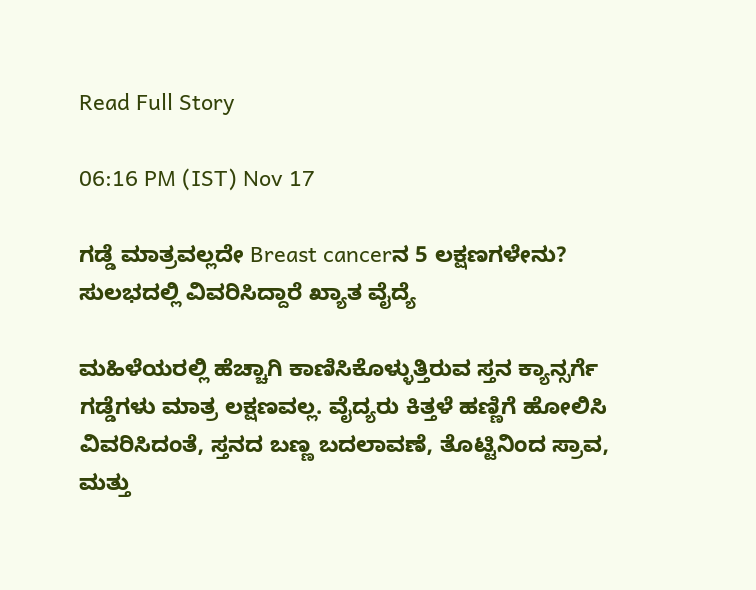Read Full Story

06:16 PM (IST) Nov 17

ಗಡ್ಡೆ ಮಾತ್ರವಲ್ಲದೇ Breast cancerನ 5 ಲಕ್ಷಣಗಳೇನು? ಸುಲಭದಲ್ಲಿ ವಿವರಿಸಿದ್ದಾರೆ ಖ್ಯಾತ ವೈದ್ಯೆ

ಮಹಿಳೆಯರಲ್ಲಿ ಹೆಚ್ಚಾಗಿ ಕಾಣಿಸಿಕೊಳ್ಳುತ್ತಿರುವ ಸ್ತನ ಕ್ಯಾನ್ಸರ್ಗೆ ಗಡ್ಡೆಗಳು ಮಾತ್ರ ಲಕ್ಷಣವಲ್ಲ. ವೈದ್ಯರು ಕಿತ್ತಳೆ ಹಣ್ಣಿಗೆ ಹೋಲಿಸಿ ವಿವರಿಸಿದಂತೆ, ಸ್ತನದ ಬಣ್ಣ ಬದಲಾವಣೆ, ತೊಟ್ಟಿನಿಂದ ಸ್ರಾವ, ಮತ್ತು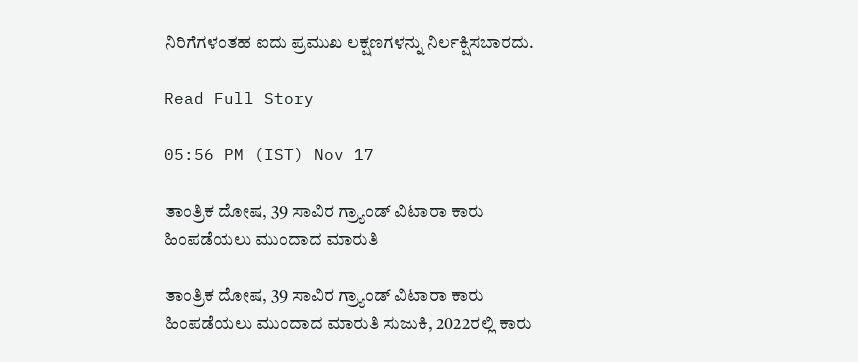ನಿರಿಗೆಗಳಂತಹ ಐದು ಪ್ರಮುಖ ಲಕ್ಷಣಗಳನ್ನು ನಿರ್ಲಕ್ಷಿಸಬಾರದು.

Read Full Story

05:56 PM (IST) Nov 17

ತಾಂತ್ರಿಕ ದೋಷ, 39 ಸಾವಿರ ಗ್ರ್ಯಾಂಡ್ ವಿಟಾರಾ ಕಾರು ಹಿಂಪಡೆಯಲು ಮುಂದಾದ ಮಾರುತಿ

ತಾಂತ್ರಿಕ ದೋಷ, 39 ಸಾವಿರ ಗ್ರ್ಯಾಂಡ್ ವಿಟಾರಾ ಕಾರು ಹಿಂಪಡೆಯಲು ಮುಂದಾದ ಮಾರುತಿ ಸುಜುಕಿ, 2022ರಲ್ಲಿ ಕಾರು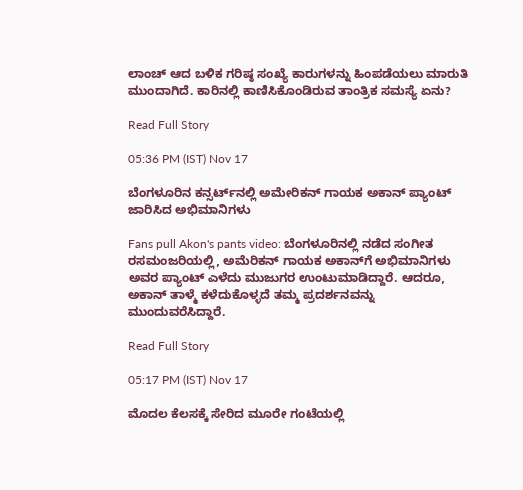ಲಾಂಚ್ ಆದ ಬಳಿಕ ಗರಿಷ್ಠ ಸಂಖ್ಯೆ ಕಾರುಗಳನ್ನು ಹಿಂಪಡೆಯಲು ಮಾರುತಿ ಮುಂದಾಗಿದೆ. ಕಾರಿನಲ್ಲಿ ಕಾಣಿಸಿಕೊಂಡಿರುವ ತಾಂತ್ರಿಕ ಸಮಸ್ಯೆ ಏನು?

Read Full Story

05:36 PM (IST) Nov 17

ಬೆಂಗಳೂರಿನ ಕನ್ಸರ್ಟ್‌ನಲ್ಲಿ ಅಮೇರಿಕನ್ ಗಾಯಕ ಅಕಾನ್ ಪ್ಯಾಂಟ್ ಜಾರಿಸಿದ ಅಭಿಮಾನಿಗಳು

Fans pull Akon's pants video: ಬೆಂಗಳೂರಿನಲ್ಲಿ ನಡೆದ ಸಂಗೀತ ರಸಮಂಜರಿಯಲ್ಲಿ, ಅಮೆರಿಕನ್ ಗಾಯಕ ಅಕಾನ್‌ಗೆ ಅಭಿಮಾನಿಗಳು ಅವರ ಪ್ಯಾಂಟ್ ಎಳೆದು ಮುಜುಗರ ಉಂಟುಮಾಡಿದ್ದಾರೆ. ಆದರೂ, ಅಕಾನ್ ತಾಳ್ಮೆ ಕಳೆದುಕೊಳ್ಳದೆ ತಮ್ಮ ಪ್ರದರ್ಶನವನ್ನು ಮುಂದುವರೆಸಿದ್ದಾರೆ.

Read Full Story

05:17 PM (IST) Nov 17

ಮೊದಲ ಕೆಲಸಕ್ಕೆ ಸೇರಿದ ಮೂರೇ ಗಂಟೆಯಲ್ಲಿ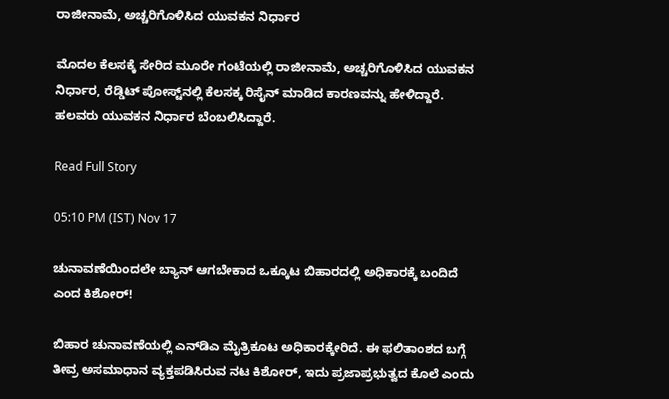ರಾಜೀನಾಮೆ, ಅಚ್ಚರಿಗೊಳಿಸಿದ ಯುವಕನ ನಿರ್ಧಾರ

ಮೊದಲ ಕೆಲಸಕ್ಕೆ ಸೇರಿದ ಮೂರೇ ಗಂಟೆಯಲ್ಲಿ ರಾಜೀನಾಮೆ, ಅಚ್ಚರಿಗೊಳಿಸಿದ ಯುವಕನ ನಿರ್ಧಾರ, ರೆಡ್ಡಿಟ್ ಪೋಸ್ಟ್‌ನಲ್ಲಿ ಕೆಲಸಕ್ಕ ರಿಸೈನ್ ಮಾಡಿದ ಕಾರಣವನ್ನು ಹೇಳಿದ್ದಾರೆ. ಹಲವರು ಯುವಕನ ನಿರ್ಧಾರ ಬೆಂಬಲಿಸಿದ್ದಾರೆ.

Read Full Story

05:10 PM (IST) Nov 17

ಚುನಾವಣೆಯಿಂದಲೇ ಬ್ಯಾನ್‌ ಆಗಬೇಕಾದ ಒಕ್ಕೂಟ ಬಿಹಾರದಲ್ಲಿ ಅಧಿಕಾರಕ್ಕೆ ಬಂದಿದೆ ಎಂದ ಕಿಶೋರ್‌!

ಬಿಹಾರ ಚುನಾವಣೆಯಲ್ಲಿ ಎನ್‌ಡಿಎ ಮೈತ್ರಿಕೂಟ ಅಧಿಕಾರಕ್ಕೇರಿದೆ. ಈ ಫಲಿತಾಂಶದ ಬಗ್ಗೆ ತೀವ್ರ ಅಸಮಾಧಾನ ವ್ಯಕ್ತಪಡಿಸಿರುವ ನಟ ಕಿಶೋರ್, ಇದು ಪ್ರಜಾಪ್ರಭುತ್ವದ ಕೊಲೆ ಎಂದು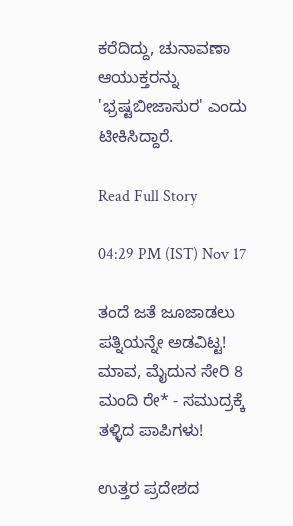ಕರೆದಿದ್ದು, ಚುನಾವಣಾ ಆಯುಕ್ತರನ್ನು 'ಭ್ರಷ್ಟಬೀಜಾಸುರ' ಎಂದು ಟೀಕಿಸಿದ್ದಾರೆ.

Read Full Story

04:29 PM (IST) Nov 17

ತಂದೆ ಜತೆ ಜೂಜಾಡಲು ಪತ್ನಿಯನ್ನೇ ಅಡವಿಟ್ಟ! ಮಾವ, ಮೈದುನ ಸೇರಿ 8 ಮಂದಿ ರೇ* - ಸಮುದ್ರಕ್ಕೆ ತಳ್ಳಿದ ಪಾಪಿಗಳು!

ಉತ್ತರ ಪ್ರದೇಶದ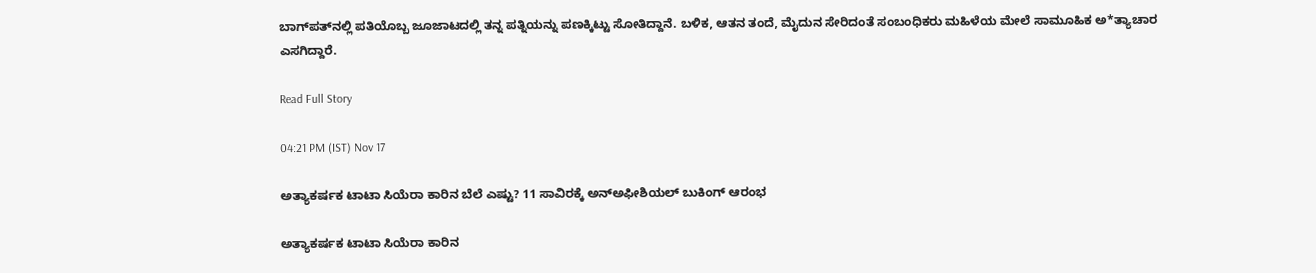ಬಾಗ್‌ಪತ್‌ನಲ್ಲಿ ಪತಿಯೊಬ್ಬ ಜೂಜಾಟದಲ್ಲಿ ತನ್ನ ಪತ್ನಿಯನ್ನು ಪಣಕ್ಕಿಟ್ಟು ಸೋತಿದ್ದಾನೆ. ಬಳಿಕ, ಆತನ ತಂದೆ, ಮೈದುನ ಸೇರಿದಂತೆ ಸಂಬಂಧಿಕರು ಮಹಿಳೆಯ ಮೇಲೆ ಸಾಮೂಹಿಕ ಅ*ತ್ಯಾಚಾರ ಎಸಗಿದ್ದಾರೆ.

Read Full Story

04:21 PM (IST) Nov 17

ಅತ್ಯಾಕರ್ಷಕ ಟಾಟಾ ಸಿಯೆರಾ ಕಾರಿನ ಬೆಲೆ ಎಷ್ಟು? 11 ಸಾವಿರಕ್ಕೆ ಅನ್‌ಅಫೀಶಿಯಲ್ ಬುಕಿಂಗ್ ಆರಂಭ

ಅತ್ಯಾಕರ್ಷಕ ಟಾಟಾ ಸಿಯೆರಾ ಕಾರಿನ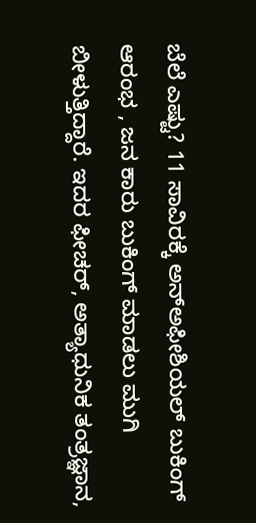ಬೆಲೆ ಎಷ್ಟು? 11 ಸಾವಿರಕ್ಕೆ ಅನ್‌ಅಫೀಶಿಯಲ್ ಬುಕಿಂಗ್ ಆರಂಭ , ಜನ ಕಾರು ಬುಕಿಂಗ್ ಮಾಡಲು ಮುಗಿ ಬೀಳುತ್ತಿದ್ದಾರೆ. ಇದರ ಫೀಚರ್, ಅತ್ಯಾಧುನಿಕ ತಂತ್ರಜ್ಞಾನ,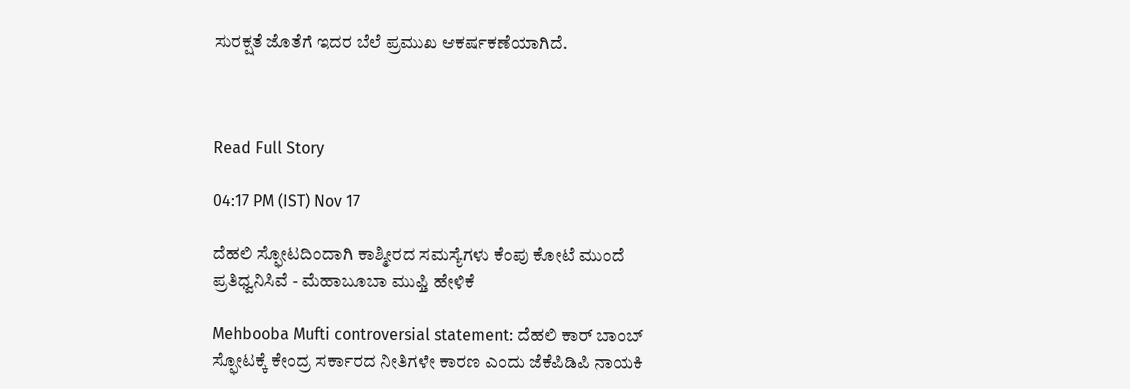ಸುರಕ್ಷತೆ ಜೊತೆಗೆ ಇದರ ಬೆಲೆ ಪ್ರಮುಖ ಆಕರ್ಷಕಣೆಯಾಗಿದೆ.



Read Full Story

04:17 PM (IST) Nov 17

ದೆಹಲಿ ಸ್ಫೋಟದಿಂದಾಗಿ ಕಾಶ್ಮೀರದ ಸಮಸ್ಯೆಗಳು ಕೆಂಪು ಕೋಟೆ ಮುಂದೆ ಪ್ರತಿಧ್ವನಿಸಿವೆ - ಮೆಹಾಬೂಬಾ ಮುಫ್ತಿ ಹೇಳಿಕೆ

Mehbooba Mufti controversial statement: ದೆಹಲಿ ಕಾರ್ ಬಾಂಬ್ ಸ್ಫೋಟಕ್ಕೆ ಕೇಂದ್ರ ಸರ್ಕಾರದ ನೀತಿಗಳೇ ಕಾರಣ ಎಂದು ಜೆಕೆಪಿಡಿಪಿ ನಾಯಕಿ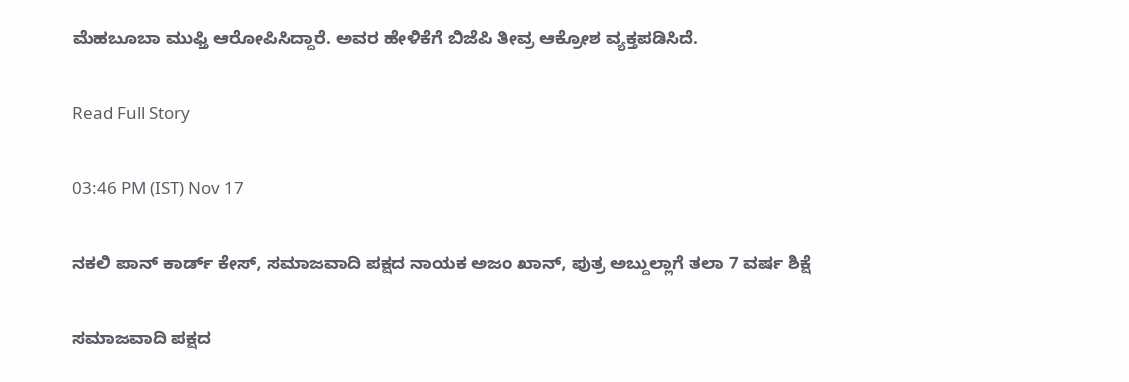ಮೆಹಬೂಬಾ ಮುಫ್ತಿ ಆರೋಪಿಸಿದ್ದಾರೆ. ಅವರ ಹೇಳಿಕೆಗೆ ಬಿಜೆಪಿ ತೀವ್ರ ಆಕ್ರೋಶ ವ್ಯಕ್ತಪಡಿಸಿದೆ.

Read Full Story

03:46 PM (IST) Nov 17

ನಕಲಿ ಪಾನ್‌ ಕಾರ್ಡ್‌ ಕೇಸ್‌, ಸಮಾಜವಾದಿ ಪಕ್ಷದ ನಾಯಕ ಅಜಂ ಖಾನ್‌, ಪುತ್ರ ಅಬ್ದುಲ್ಲಾಗೆ ತಲಾ 7 ವರ್ಷ ಶಿಕ್ಷೆ

ಸಮಾಜವಾದಿ ಪಕ್ಷದ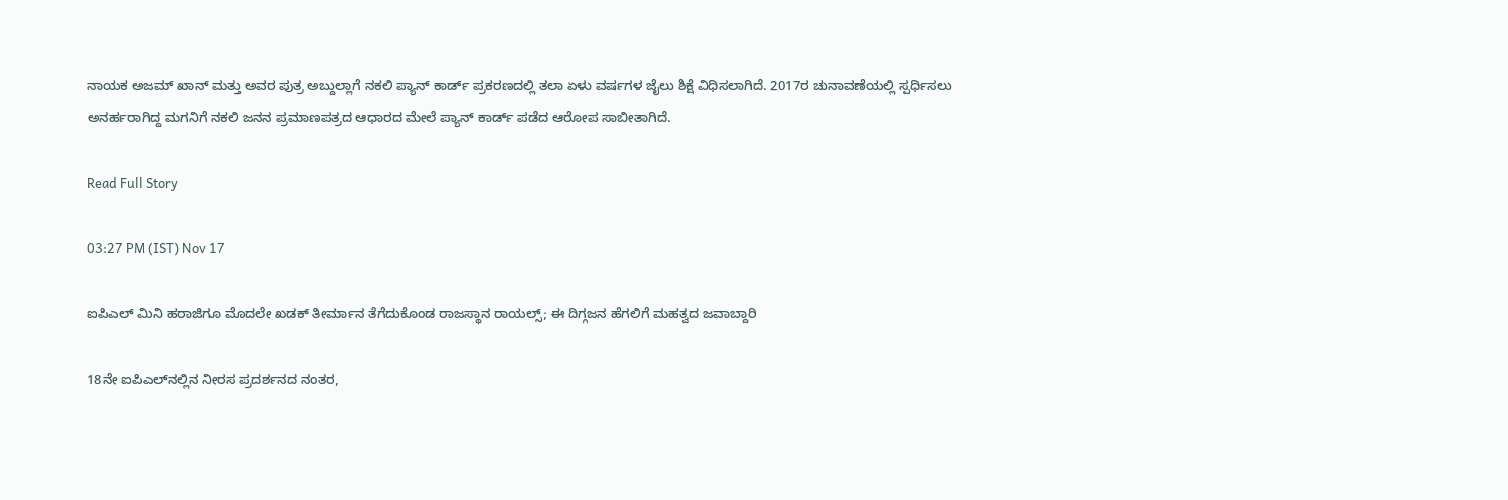ನಾಯಕ ಅಜಮ್ ಖಾನ್ ಮತ್ತು ಅವರ ಪುತ್ರ ಅಬ್ದುಲ್ಲಾಗೆ ನಕಲಿ ಪ್ಯಾನ್ ಕಾರ್ಡ್ ಪ್ರಕರಣದಲ್ಲಿ ತಲಾ ಏಳು ವರ್ಷಗಳ ಜೈಲು ಶಿಕ್ಷೆ ವಿಧಿಸಲಾಗಿದೆ. 2017ರ ಚುನಾವಣೆಯಲ್ಲಿ ಸ್ಪರ್ಧಿಸಲು ಅನರ್ಹರಾಗಿದ್ದ ಮಗನಿಗೆ ನಕಲಿ ಜನನ ಪ್ರಮಾಣಪತ್ರದ ಆಧಾರದ ಮೇಲೆ ಪ್ಯಾನ್ ಕಾರ್ಡ್ ಪಡೆದ ಆರೋಪ ಸಾಬೀತಾಗಿದೆ.

Read Full Story

03:27 PM (IST) Nov 17

ಐಪಿಎಲ್ ಮಿನಿ ಹರಾಜಿಗೂ ಮೊದಲೇ ಖಡಕ್ ತೀರ್ಮಾನ ತೆಗೆದುಕೊಂಡ ರಾಜಸ್ಥಾನ ರಾಯಲ್ಸ್; ಈ ದಿಗ್ಗಜನ ಹೆಗಲಿಗೆ ಮಹತ್ವದ ಜವಾಬ್ದಾರಿ

18ನೇ ಐಪಿಎಲ್‌ನಲ್ಲಿನ ನೀರಸ ಪ್ರದರ್ಶನದ ನಂತರ,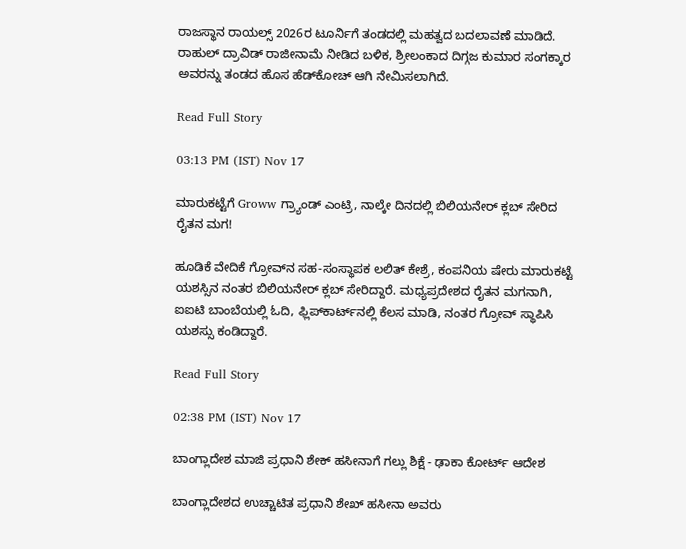ರಾಜಸ್ಥಾನ ರಾಯಲ್ಸ್ 2026ರ ಟೂರ್ನಿಗೆ ತಂಡದಲ್ಲಿ ಮಹತ್ವದ ಬದಲಾವಣೆ ಮಾಡಿದೆ. ರಾಹುಲ್ ದ್ರಾವಿಡ್ ರಾಜೀನಾಮೆ ನೀಡಿದ ಬಳಿಕ, ಶ್ರೀಲಂಕಾದ ದಿಗ್ಗಜ ಕುಮಾರ ಸಂಗಕ್ಕಾರ ಅವರನ್ನು ತಂಡದ ಹೊಸ ಹೆಡ್‌ಕೋಚ್ ಆಗಿ ನೇಮಿಸಲಾಗಿದೆ.

Read Full Story

03:13 PM (IST) Nov 17

ಮಾರುಕಟ್ಟೆಗೆ Groww ಗ್ರ್ಯಾಂಡ್‌ ಎಂಟ್ರಿ, ನಾಲ್ಕೇ ದಿನದಲ್ಲಿ ಬಿಲಿಯನೇರ್‌ ಕ್ಲಬ್‌ ಸೇರಿದ ರೈತನ ಮಗ!

ಹೂಡಿಕೆ ವೇದಿಕೆ ಗ್ರೋವ್‌ನ ಸಹ-ಸಂಸ್ಥಾಪಕ ಲಲಿತ್ ಕೇಶ್ರೆ, ಕಂಪನಿಯ ಷೇರು ಮಾರುಕಟ್ಟೆ ಯಶಸ್ಸಿನ ನಂತರ ಬಿಲಿಯನೇರ್‌ ಕ್ಲಬ್ ಸೇರಿದ್ದಾರೆ. ಮಧ್ಯಪ್ರದೇಶದ ರೈತನ ಮಗನಾಗಿ, ಐಐಟಿ ಬಾಂಬೆಯಲ್ಲಿ ಓದಿ, ಫ್ಲಿಪ್‌ಕಾರ್ಟ್‌ನಲ್ಲಿ ಕೆಲಸ ಮಾಡಿ, ನಂತರ ಗ್ರೋವ್‌ ಸ್ಥಾಪಿಸಿ ಯಶಸ್ಸು ಕಂಡಿದ್ದಾರೆ.

Read Full Story

02:38 PM (IST) Nov 17

ಬಾಂಗ್ಲಾದೇಶ ಮಾಜಿ ಪ್ರಧಾನಿ ಶೇಕ್ ಹಸೀನಾಗೆ ಗಲ್ಲು ಶಿಕ್ಷೆ - ಢಾಕಾ ಕೋರ್ಟ್ ಆದೇಶ

ಬಾಂಗ್ಲಾದೇಶದ ಉಚ್ಚಾಟಿತ ಪ್ರಧಾನಿ ಶೇಖ್ ಹಸೀನಾ ಅವರು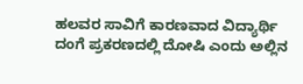ಹಲವರ ಸಾವಿಗೆ ಕಾರಣವಾದ ವಿದ್ಯಾರ್ಥಿ ದಂಗೆ ಪ್ರಕರಣದಲ್ಲಿ ದೋಷಿ ಎಂದು ಅಲ್ಲಿನ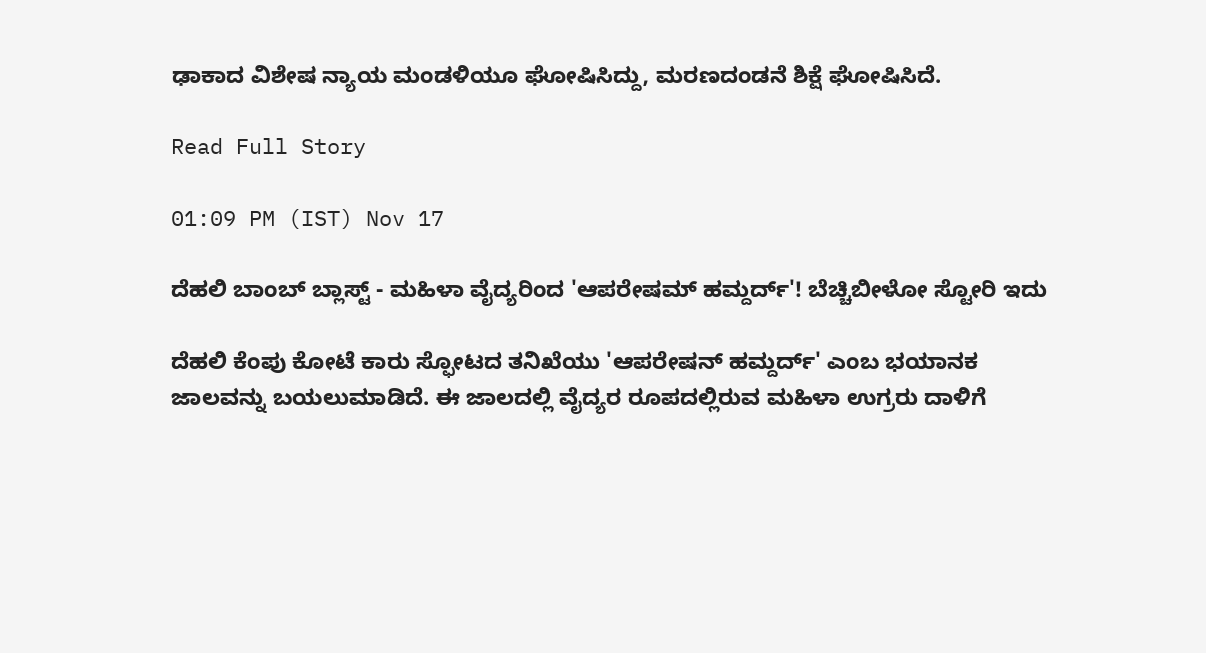ಢಾಕಾದ ವಿಶೇಷ ನ್ಯಾಯ ಮಂಡಳಿಯೂ ಘೋಷಿಸಿದ್ದು, ಮರಣದಂಡನೆ ಶಿಕ್ಷೆ ಘೋಷಿಸಿದೆ.

Read Full Story

01:09 PM (IST) Nov 17

ದೆಹಲಿ ಬಾಂಬ್ ಬ್ಲಾಸ್ಟ್ - ಮಹಿಳಾ ವೈದ್ಯರಿಂದ 'ಆಪರೇಷಮ್ ಹಮ್ದರ್ದ್'! ಬೆಚ್ಚಿಬೀಳೋ ಸ್ಟೋರಿ ಇದು

ದೆಹಲಿ ಕೆಂಪು ಕೋಟೆ ಕಾರು ಸ್ಫೋಟದ ತನಿಖೆಯು 'ಆಪರೇಷನ್ ಹಮ್ದರ್ದ್' ಎಂಬ ಭಯಾನಕ ಜಾಲವನ್ನು ಬಯಲುಮಾಡಿದೆ. ಈ ಜಾಲದಲ್ಲಿ ವೈದ್ಯರ ರೂಪದಲ್ಲಿರುವ ಮಹಿಳಾ ಉಗ್ರರು ದಾಳಿಗೆ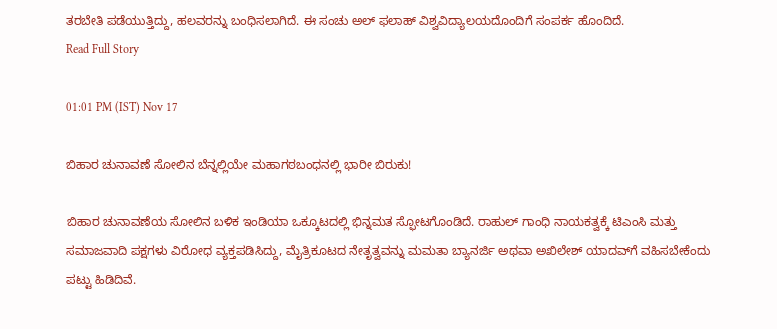ತರಬೇತಿ ಪಡೆಯುತ್ತಿದ್ದು, ಹಲವರನ್ನು ಬಂಧಿಸಲಾಗಿದೆ. ಈ ಸಂಚು ಅಲ್ ಫಲಾಹ್ ವಿಶ್ವವಿದ್ಯಾಲಯದೊಂದಿಗೆ ಸಂಪರ್ಕ ಹೊಂದಿದೆ.
Read Full Story

01:01 PM (IST) Nov 17

ಬಿಹಾರ ಚುನಾವಣೆ ಸೋಲಿನ ಬೆನ್ನಲ್ಲಿಯೇ ಮಹಾಗಠಬಂಧನಲ್ಲಿ ಭಾರೀ ಬಿರುಕು!

ಬಿಹಾರ ಚುನಾವಣೆಯ ಸೋಲಿನ ಬಳಿಕ ಇಂಡಿಯಾ ಒಕ್ಕೂಟದಲ್ಲಿ ಭಿನ್ನಮತ ಸ್ಫೋಟಗೊಂಡಿದೆ. ರಾಹುಲ್ ಗಾಂಧಿ ನಾಯಕತ್ವಕ್ಕೆ ಟಿಎಂಸಿ ಮತ್ತು ಸಮಾಜವಾದಿ ಪಕ್ಷಗಳು ವಿರೋಧ ವ್ಯಕ್ತಪಡಿಸಿದ್ದು, ಮೈತ್ರಿಕೂಟದ ನೇತೃತ್ವವನ್ನು ಮಮತಾ ಬ್ಯಾನರ್ಜಿ ಅಥವಾ ಅಖಿಲೇಶ್ ಯಾದವ್‌ಗೆ ವಹಿಸಬೇಕೆಂದು ಪಟ್ಟು ಹಿಡಿದಿವೆ.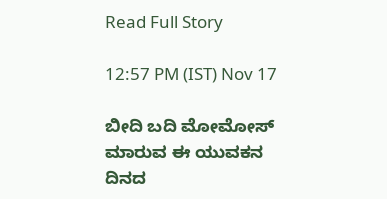Read Full Story

12:57 PM (IST) Nov 17

ಬೀದಿ ಬದಿ ಮೋಮೋಸ್ ಮಾರುವ ಈ ಯುವಕನ ದಿನದ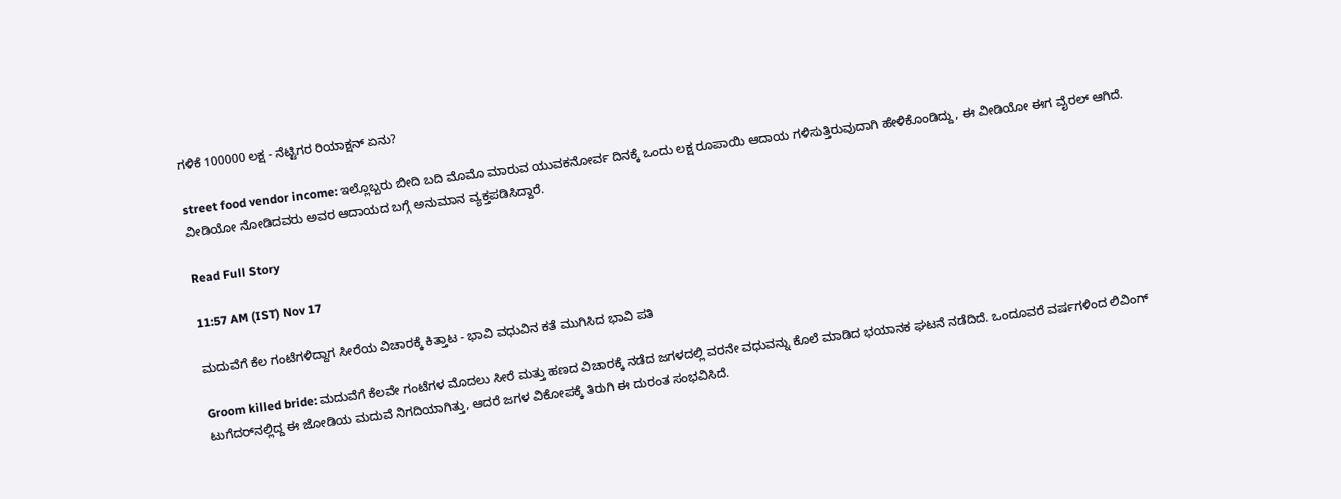ಗಳಿಕೆ 100000 ಲಕ್ಷ - ನೆಟ್ಟಿಗರ ರಿಯಾಕ್ಷನ್ ಏನು?

street food vendor income: ಇಲ್ಲೊಬ್ಬರು ಬೀದಿ ಬದಿ ಮೊಮೊ ಮಾರುವ ಯುವಕನೋರ್ವ ದಿನಕ್ಕೆ ಒಂದು ಲಕ್ಷ ರೂಪಾಯಿ ಆದಾಯ ಗಳಿಸುತ್ತಿರುವುದಾಗಿ ಹೇಳಿಕೊಂಡಿದ್ದು, ಈ ವೀಡಿಯೋ ಈಗ ವೈರಲ್ ಆಗಿದೆ. ವೀಡಿಯೋ ನೋಡಿದವರು ಅವರ ಆದಾಯದ ಬಗ್ಗೆ ಅನುಮಾನ ವ್ಯಕ್ತಪಡಿಸಿದ್ದಾರೆ.

Read Full Story

11:57 AM (IST) Nov 17

ಮದುವೆಗೆ ಕೆಲ ಗಂಟೆಗಳಿದ್ದಾಗ ಸೀರೆಯ ವಿಚಾರಕ್ಕೆ ಕಿತ್ತಾಟ - ಭಾವಿ ವಧುವಿನ ಕತೆ ಮುಗಿಸಿದ ಭಾವಿ ಪತಿ

Groom killed bride: ಮದುವೆಗೆ ಕೆಲವೇ ಗಂಟೆಗಳ ಮೊದಲು ಸೀರೆ ಮತ್ತು ಹಣದ ವಿಚಾರಕ್ಕೆ ನಡೆದ ಜಗಳದಲ್ಲಿ ವರನೇ ವಧುವನ್ನು ಕೊಲೆ ಮಾಡಿದ ಭಯಾನಕ ಘಟನೆ ನಡೆದಿದೆ. ಒಂದೂವರೆ ವರ್ಷಗಳಿಂದ ಲಿವಿಂಗ್ ಟುಗೆದರ್‌ನಲ್ಲಿದ್ದ ಈ ಜೋಡಿಯ ಮದುವೆ ನಿಗದಿಯಾಗಿತ್ತು, ಆದರೆ ಜಗಳ ವಿಕೋಪಕ್ಕೆ ತಿರುಗಿ ಈ ದುರಂತ ಸಂಭವಿಸಿದೆ.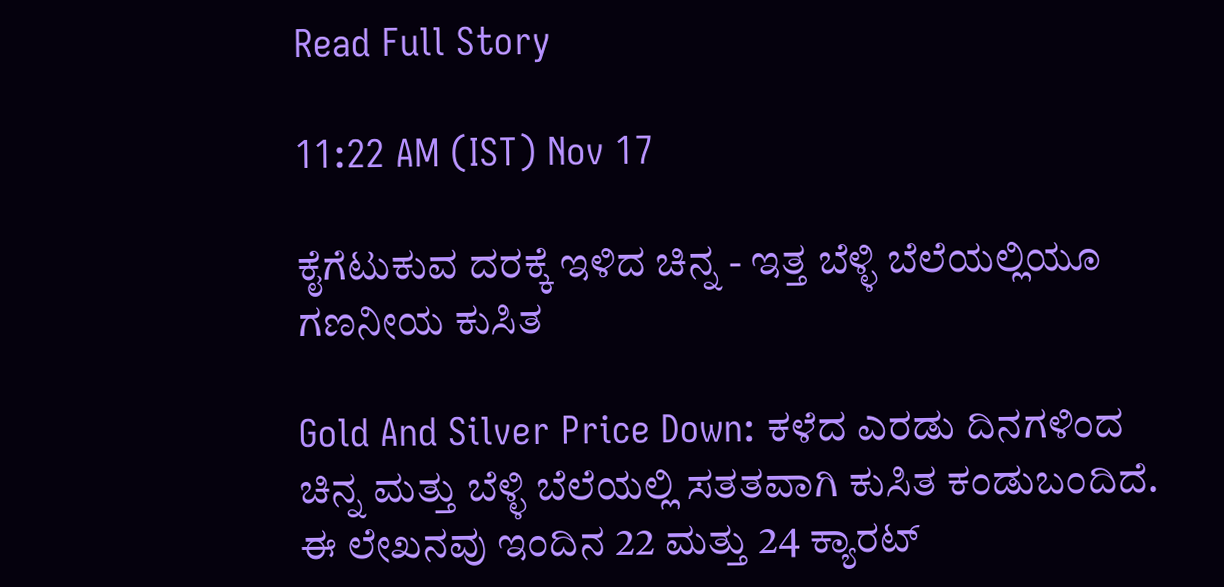Read Full Story

11:22 AM (IST) Nov 17

ಕೈಗೆಟುಕುವ ದರಕ್ಕೆ ಇಳಿದ ಚಿನ್ನ - ಇತ್ತ ಬೆಳ್ಳಿ ಬೆಲೆಯಲ್ಲಿಯೂ ಗಣನೀಯ ಕುಸಿತ

Gold And Silver Price Down: ಕಳೆದ ಎರಡು ದಿನಗಳಿಂದ ಚಿನ್ನ ಮತ್ತು ಬೆಳ್ಳಿ ಬೆಲೆಯಲ್ಲಿ ಸತತವಾಗಿ ಕುಸಿತ ಕಂಡುಬಂದಿದೆ. ಈ ಲೇಖನವು ಇಂದಿನ 22 ಮತ್ತು 24 ಕ್ಯಾರಟ್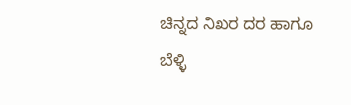ಚಿನ್ನದ ನಿಖರ ದರ ಹಾಗೂ ಬೆಳ್ಳಿ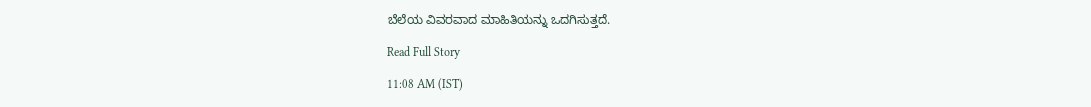ಬೆಲೆಯ ವಿವರವಾದ ಮಾಹಿತಿಯನ್ನು ಒದಗಿಸುತ್ತದೆ.

Read Full Story

11:08 AM (IST)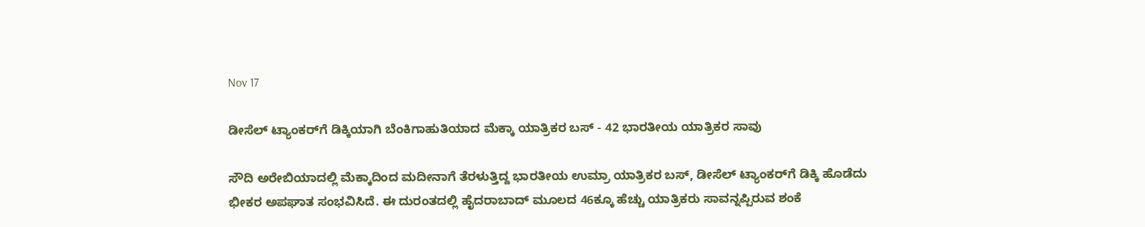Nov 17

ಡೀಸೆಲ್‌ ಟ್ಯಾಂಕರ್‌ಗೆ ಡಿಕ್ಕಿಯಾಗಿ ಬೆಂಕಿಗಾಹುತಿಯಾದ ಮೆಕ್ಕಾ ಯಾತ್ರಿಕರ ಬಸ್ - 42 ಭಾರತೀಯ ಯಾತ್ರಿಕರ ಸಾವು

ಸೌದಿ ಅರೇಬಿಯಾದಲ್ಲಿ ಮೆಕ್ಕಾದಿಂದ ಮದೀನಾಗೆ ತೆರಳುತ್ತಿದ್ದ ಭಾರತೀಯ ಉಮ್ರಾ ಯಾತ್ರಿಕರ ಬಸ್, ಡೀಸೆಲ್ ಟ್ಯಾಂಕರ್‌ಗೆ ಡಿಕ್ಕಿ ಹೊಡೆದು ಭೀಕರ ಅಪಘಾತ ಸಂಭವಿಸಿದೆ. ಈ ದುರಂತದಲ್ಲಿ ಹೈದರಾಬಾದ್ ಮೂಲದ 46ಕ್ಕೂ ಹೆಚ್ಚು ಯಾತ್ರಿಕರು ಸಾವನ್ನಪ್ಪಿರುವ ಶಂಕೆ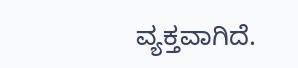ವ್ಯಕ್ತವಾಗಿದೆ.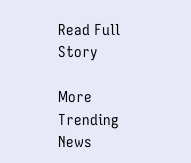Read Full Story

More Trending News